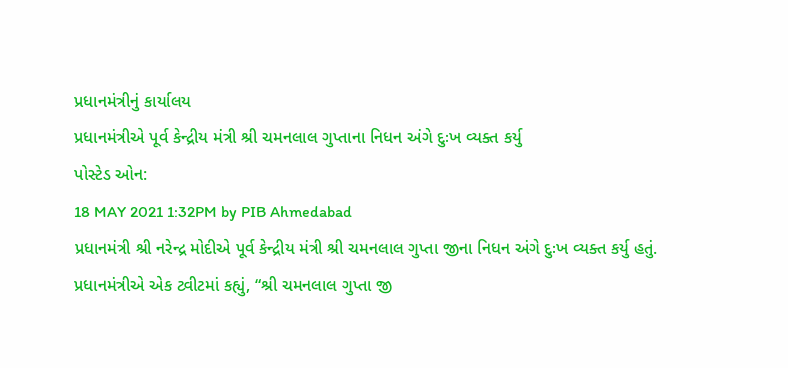પ્રધાનમંત્રીનું કાર્યાલય
પ્રધાનમંત્રીએ પૂર્વ કેન્દ્રીય મંત્રી શ્રી ચમનલાલ ગુપ્તાના નિધન અંગે દુઃખ વ્યક્ત કર્યુ
પોસ્ટેડ ઓન:
18 MAY 2021 1:32PM by PIB Ahmedabad
પ્રધાનમંત્રી શ્રી નરેન્દ્ર મોદીએ પૂર્વ કેન્દ્રીય મંત્રી શ્રી ચમનલાલ ગુપ્તા જીના નિધન અંગે દુઃખ વ્યક્ત કર્યુ હતું.
પ્રધાનમંત્રીએ એક ટ્વીટમાં કહ્યું, “શ્રી ચમનલાલ ગુપ્તા જી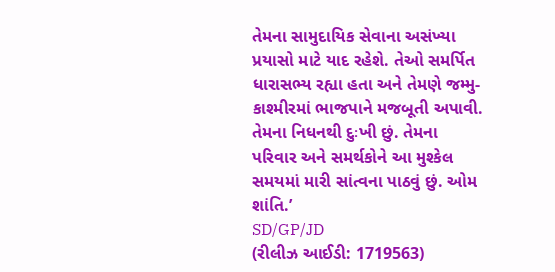તેમના સામુદાયિક સેવાના અસંખ્યા પ્રયાસો માટે યાદ રહેશે. તેઓ સમર્પિત ધારાસભ્ય રહ્યા હતા અને તેમણે જમ્મુ-કાશ્મીરમાં ભાજપાને મજબૂતી અપાવી. તેમના નિધનથી દુઃખી છું. તેમના પરિવાર અને સમર્થકોને આ મુશ્કેલ સમયમાં મારી સાંત્વના પાઠવું છું. ઓમ શાંતિ.’
SD/GP/JD
(રીલીઝ આઈડી: 1719563)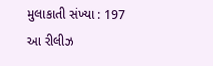મુલાકાતી સંખ્યા : 197
આ રીલીઝ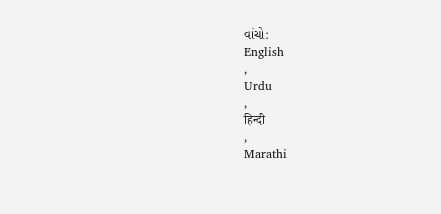વાંચો:
English
,
Urdu
,
हिन्दी
,
Marathi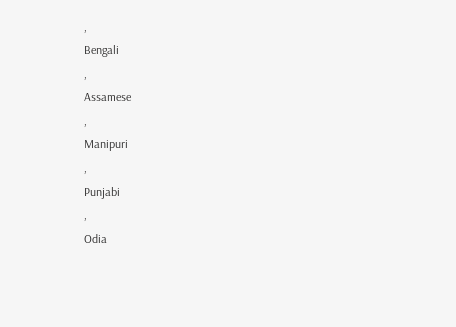,
Bengali
,
Assamese
,
Manipuri
,
Punjabi
,
Odia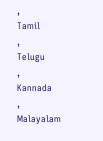,
Tamil
,
Telugu
,
Kannada
,
Malayalam